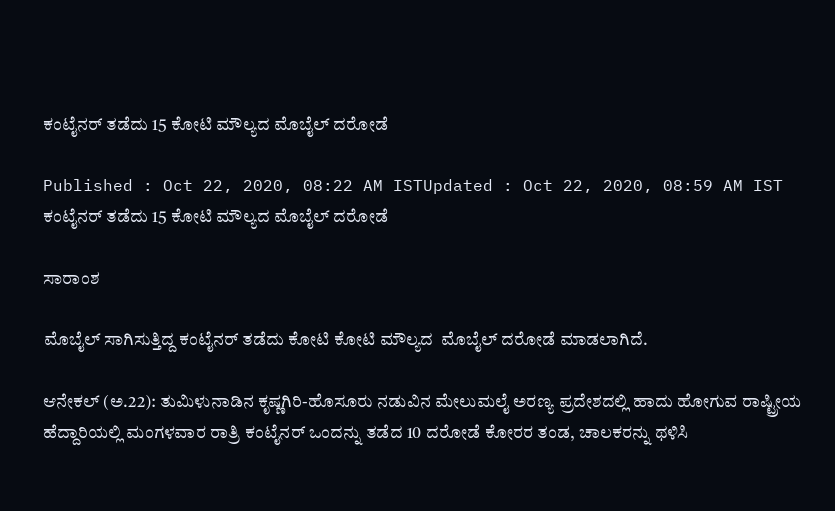ಕಂಟೈನರ್‌ ತಡೆದು 15 ಕೋಟಿ ಮೌಲ್ಯದ ಮೊಬೈಲ್‌ ದರೋಡೆ

Published : Oct 22, 2020, 08:22 AM ISTUpdated : Oct 22, 2020, 08:59 AM IST
ಕಂಟೈನರ್‌ ತಡೆದು 15 ಕೋಟಿ ಮೌಲ್ಯದ ಮೊಬೈಲ್‌ ದರೋಡೆ

ಸಾರಾಂಶ

ಮೊಬೈಲ್ ಸಾಗಿಸುತ್ತಿದ್ದ ಕಂಟೈನರ್ ತಡೆದು ಕೋಟಿ ಕೋಟಿ ಮೌಲ್ಯದ  ಮೊಬೈಲ್ ದರೋಡೆ ಮಾಡಲಾಗಿದೆ.

ಆನೇಕಲ್‌ (ಅ.22): ತುಮಿಳುನಾಡಿನ ಕೃಷ್ಣಗಿರಿ-ಹೊಸೂರು ನಡುವಿನ ಮೇಲುಮಲೈ ಅರಣ್ಯ ಪ್ರದೇಶದಲ್ಲಿ ಹಾದು ಹೋಗುವ ರಾಷ್ಟ್ರೀಯ ಹೆದ್ದಾರಿಯಲ್ಲಿ ಮಂಗಳವಾರ ರಾತ್ರಿ ಕಂಟೈನರ್‌ ಒಂದನ್ನು ತಡೆದ 10 ದರೋಡೆ ಕೋರರ ತಂಡ, ಚಾಲಕರನ್ನು ಥಳಿಸಿ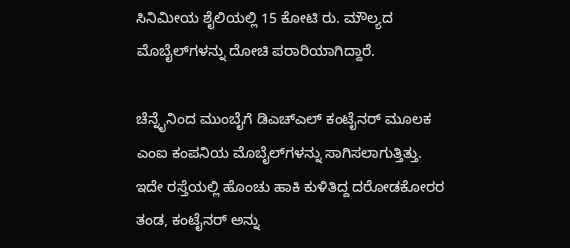ಸಿನಿಮೀಯ ಶೈಲಿಯಲ್ಲಿ 15 ಕೋಟಿ ರು. ಮೌಲ್ಯದ ಮೊಬೈಲ್‌ಗಳನ್ನು ದೋಚಿ ಪರಾರಿಯಾಗಿದ್ದಾರೆ.

ಚೆನ್ನೈನಿಂದ ಮುಂಬೈಗೆ ಡಿಎಚ್‌ಎಲ್‌ ಕಂಟೈನರ್‌ ಮೂಲಕ ಎಂಐ ಕಂಪನಿಯ ಮೊಬೈಲ್‌ಗಳನ್ನು ಸಾಗಿಸಲಾಗುತ್ತಿತ್ತು. ಇದೇ ರಸ್ತೆಯಲ್ಲಿ ಹೊಂಚು ಹಾಕಿ ಕುಳಿತಿದ್ದ ದರೋಡಕೋರರ ತಂಡ, ಕಂಟೈನರ್‌ ಅನ್ನು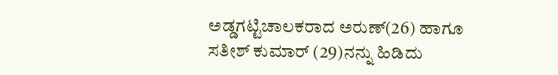ಅಡ್ಡಗಟ್ಟಿಚಾಲಕರಾದ ಅರುಣ್‌(26) ಹಾಗೂ ಸತೀಶ್‌ ಕುಮಾರ್‌ (29)ನನ್ನು ಹಿಡಿದು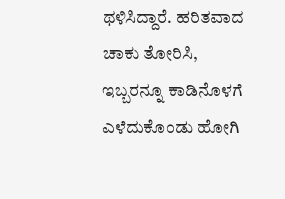ಥಳಿಸಿದ್ದಾರೆ. ಹರಿತವಾದ ಚಾಕು ತೋರಿಸಿ, ಇಬ್ಬರನ್ನೂ ಕಾಡಿನೊಳಗೆ ಎಳೆದುಕೊಂಡು ಹೋಗಿ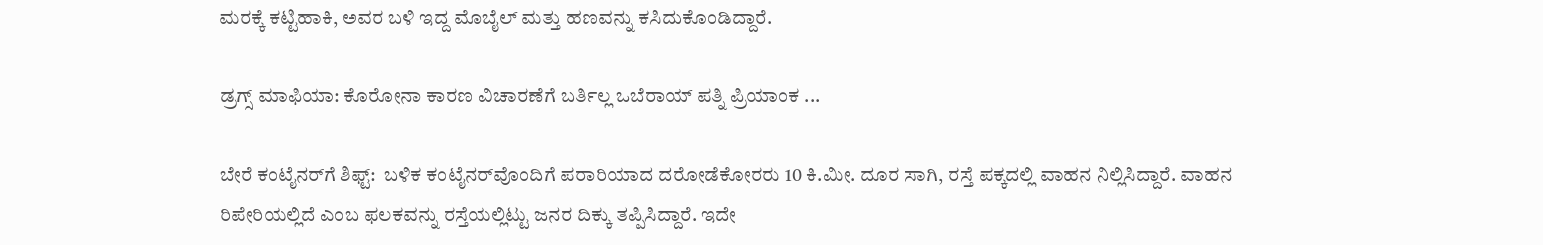ಮರಕ್ಕೆ ಕಟ್ಟಿಹಾಕಿ, ಅವರ ಬಳಿ ಇದ್ದ ಮೊಬೈಲ್‌ ಮತ್ತು ಹಣವನ್ನು ಕಸಿದುಕೊಂಡಿದ್ದಾರೆ.

ಡ್ರಗ್ಸ್‌ ಮಾಫಿಯಾ: ಕೊರೋನಾ ಕಾರಣ ವಿಚಾರಣೆಗೆ ಬರ್ತಿಲ್ಲ ಒಬೆರಾಯ್‌ ಪತ್ನಿ ಪ್ರಿಯಾಂಕ ...

ಬೇರೆ ಕಂಟೈನರ್‌ಗೆ ಶಿಫ್ಟ್‌:  ಬಳಿಕ ಕಂಟೈನರ್‌ವೊಂದಿಗೆ ಪರಾರಿಯಾದ ದರೋಡೆಕೋರರು 10 ಕಿ.ಮೀ. ದೂರ ಸಾಗಿ, ರಸ್ತೆ ಪಕ್ಕದಲ್ಲಿ ವಾಹನ ನಿಲ್ಲಿಸಿದ್ದಾರೆ. ವಾಹನ ರಿಪೇರಿಯಲ್ಲಿದೆ ಎಂಬ ಫಲಕವನ್ನು ರಸ್ತೆಯಲ್ಲಿಟ್ಟು ಜನರ ದಿಕ್ಕು ತಪ್ಪಿಸಿದ್ದಾರೆ. ಇದೇ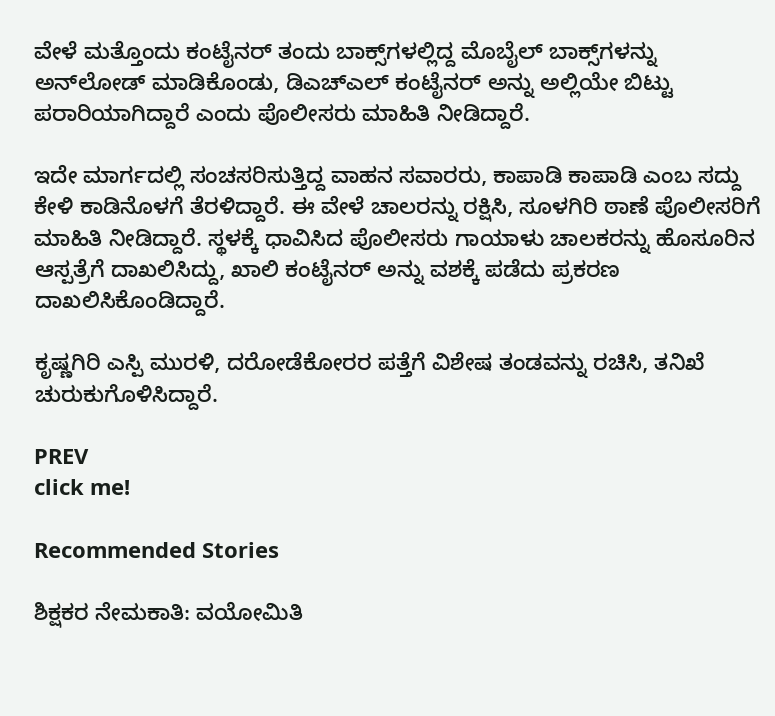ವೇಳೆ ಮತ್ತೊಂದು ಕಂಟೈನರ್‌ ತಂದು ಬಾಕ್ಸ್‌ಗಳಲ್ಲಿದ್ದ ಮೊಬೈಲ್‌ ಬಾಕ್ಸ್‌ಗಳನ್ನು ಅನ್‌ಲೋಡ್‌ ಮಾಡಿಕೊಂಡು, ಡಿಎಚ್‌ಎಲ್‌ ಕಂಟೈನರ್‌ ಅನ್ನು ಅಲ್ಲಿಯೇ ಬಿಟ್ಟು ಪರಾರಿಯಾಗಿದ್ದಾರೆ ಎಂದು ಪೊಲೀಸರು ಮಾಹಿತಿ ನೀಡಿದ್ದಾರೆ.

ಇದೇ ಮಾರ್ಗದಲ್ಲಿ ಸಂಚಸರಿಸುತ್ತಿದ್ದ ವಾಹನ ಸವಾರರು, ಕಾಪಾಡಿ ಕಾಪಾಡಿ ಎಂಬ ಸದ್ದು ಕೇಳಿ ಕಾಡಿನೊಳಗೆ ತೆರಳಿದ್ದಾರೆ. ಈ ವೇಳೆ ಚಾಲರನ್ನು ರಕ್ಷಿಸಿ, ಸೂಳಗಿರಿ ಠಾಣೆ ಪೊಲೀಸರಿಗೆ ಮಾಹಿತಿ ನೀಡಿದ್ದಾರೆ. ಸ್ಥಳಕ್ಕೆ ಧಾವಿಸಿದ ಪೊಲೀಸರು ಗಾಯಾಳು ಚಾಲಕರನ್ನು ಹೊಸೂರಿನ ಆಸ್ಪತ್ರೆಗೆ ದಾಖಲಿಸಿದ್ದು, ಖಾಲಿ ಕಂಟೈನರ್‌ ಅನ್ನು ವಶಕ್ಕೆ ಪಡೆದು ಪ್ರಕರಣ ದಾಖಲಿಸಿಕೊಂಡಿದ್ದಾರೆ.

ಕೃಷ್ಣಗಿರಿ ಎಸ್ಪಿ ಮುರಳಿ, ದರೋಡೆಕೋರರ ಪತ್ತೆಗೆ ವಿಶೇಷ ತಂಡವನ್ನು ರಚಿಸಿ, ತನಿಖೆ ಚುರುಕುಗೊಳಿಸಿದ್ದಾರೆ.

PREV
click me!

Recommended Stories

ಶಿಕ್ಷಕರ ನೇಮಕಾತಿ: ವಯೋಮಿತಿ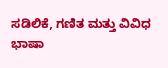ಸಡಿಲಿಕೆ, ಗಣಿತ ಮತ್ತು ವಿವಿಧ ಭಾಷಾ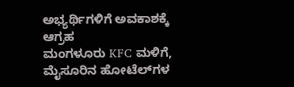ಅಭ್ಯರ್ಥಿಗಳಿಗೆ ಅವಕಾಶಕ್ಕೆ ಆಗ್ರಹ
ಮಂಗಳೂರು KFC ಮಳಿಗೆ, ಮೈಸೂರಿನ ಹೋಟೆಲ್‌ಗಳ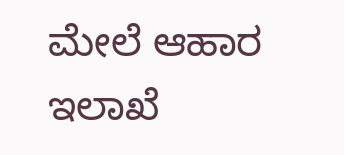ಮೇಲೆ ಆಹಾರ ಇಲಾಖೆ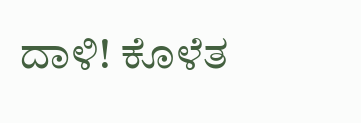ದಾಳಿ! ಕೊಳೆತ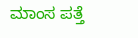ಮಾಂಸ ಪತ್ತೆ